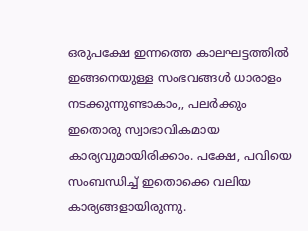ഒരുപക്ഷേ ഇന്നത്തെ കാലഘട്ടത്തിൽ ഇങ്ങനെയുള്ള സംഭവങ്ങൾ ധാരാളം നടക്കുന്നുണ്ടാകാം,, പലർക്കും ഇതൊരു സ്വാഭാവികമായ കാര്യവുമായിരിക്കാം. പക്ഷേ, പവിയെ സംബന്ധിച്ച് ഇതൊക്കെ വലിയ കാര്യങ്ങളായിരുന്നു.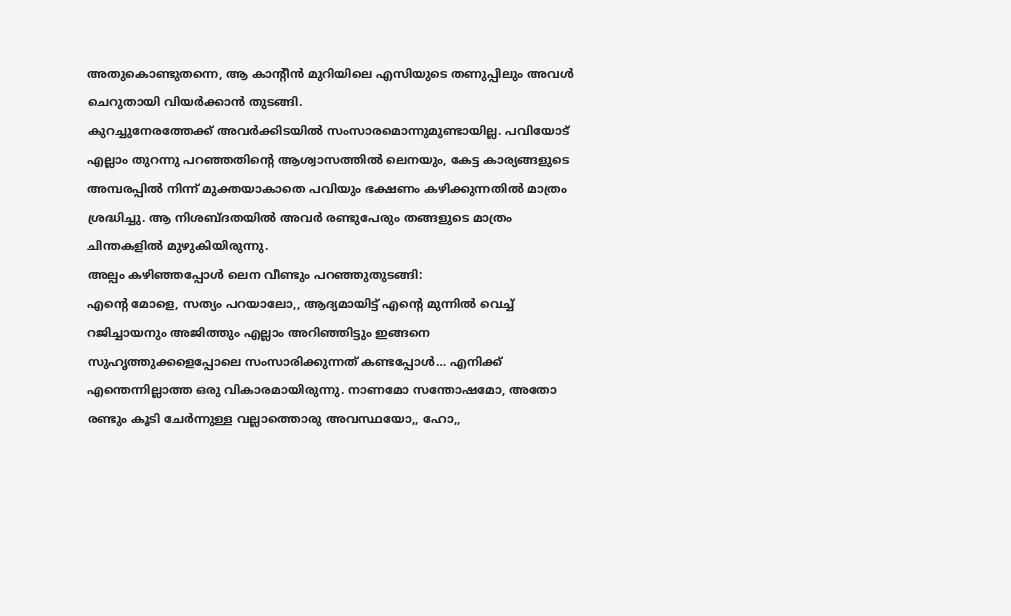അതുകൊണ്ടുതന്നെ, ആ കാന്റീൻ മുറിയിലെ എസിയുടെ തണുപ്പിലും അവൾ ചെറുതായി വിയർക്കാൻ തുടങ്ങി.
കുറച്ചുനേരത്തേക്ക് അവർക്കിടയിൽ സംസാരമൊന്നുമുണ്ടായില്ല. പവിയോട്
എല്ലാം തുറന്നു പറഞ്ഞതിന്റെ ആശ്വാസത്തിൽ ലെനയും, കേട്ട കാര്യങ്ങളുടെ അമ്പരപ്പിൽ നിന്ന് മുക്തയാകാതെ പവിയും ഭക്ഷണം കഴിക്കുന്നതിൽ മാത്രം ശ്രദ്ധിച്ചു. ആ നിശബ്ദതയിൽ അവർ രണ്ടുപേരും തങ്ങളുടെ മാത്രം ചിന്തകളിൽ മുഴുകിയിരുന്നു.
അല്പം കഴിഞ്ഞപ്പോൾ ലെന വീണ്ടും പറഞ്ഞുതുടങ്ങി:
എന്റെ മോളെ, സത്യം പറയാലോ,, ആദ്യമായിട്ട് എന്റെ മുന്നിൽ വെച്ച് റജിച്ചായനും അജിത്തും എല്ലാം അറിഞ്ഞിട്ടും ഇങ്ങനെ സുഹൃത്തുക്കളെപ്പോലെ സംസാരിക്കുന്നത് കണ്ടപ്പോൾ… എനിക്ക് എന്തെന്നില്ലാത്ത ഒരു വികാരമായിരുന്നു. നാണമോ സന്തോഷമോ, അതോ രണ്ടും കൂടി ചേർന്നുള്ള വല്ലാത്തൊരു അവസ്ഥയോ,, ഹോ,,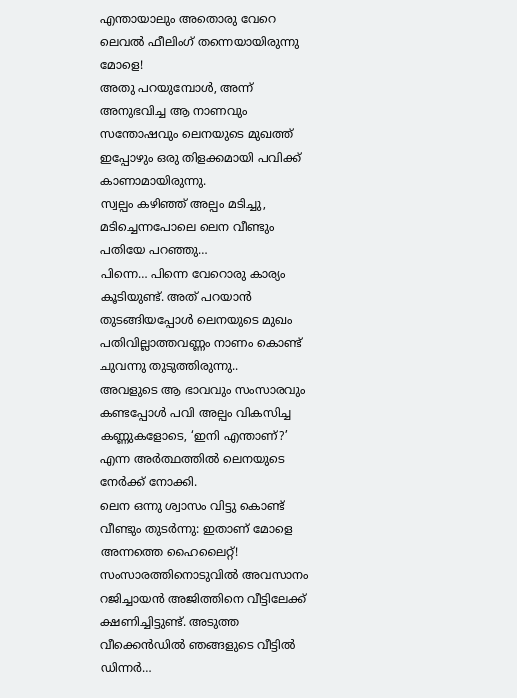എന്തായാലും അതൊരു വേറെ
ലെവൽ ഫീലിംഗ് തന്നെയായിരുന്നു മോളെ!
അതു പറയുമ്പോൾ, അന്ന് അനുഭവിച്ച ആ നാണവും സന്തോഷവും ലെനയുടെ മുഖത്ത് ഇപ്പോഴും ഒരു തിളക്കമായി പവിക്ക് കാണാമായിരുന്നു.
സ്വല്പം കഴിഞ്ഞ് അല്പം മടിച്ചു, മടിച്ചെന്നപോലെ ലെന വീണ്ടും പതിയേ പറഞ്ഞു…
പിന്നെ… പിന്നെ വേറൊരു കാര്യം കൂടിയുണ്ട്. അത് പറയാൻ തുടങ്ങിയപ്പോൾ ലെനയുടെ മുഖം പതിവില്ലാത്തവണ്ണം നാണം കൊണ്ട് ചുവന്നു തുടുത്തിരുന്നു..
അവളുടെ ആ ഭാവവും സംസാരവും കണ്ടപ്പോൾ പവി അല്പം വികസിച്ച കണ്ണുകളോടെ, ‘ഇനി എന്താണ്?’ എന്ന അർത്ഥത്തിൽ ലെനയുടെ നേർക്ക് നോക്കി.
ലെന ഒന്നു ശ്വാസം വിട്ടു കൊണ്ട് വീണ്ടും തുടർന്നു: ഇതാണ് മോളെ അന്നത്തെ ഹൈലൈറ്റ്!
സംസാരത്തിനൊടുവിൽ അവസാനം റജിച്ചായൻ അജിത്തിനെ വീട്ടിലേക്ക് ക്ഷണിച്ചിട്ടുണ്ട്. അടുത്ത വീക്കെൻഡിൽ ഞങ്ങളുടെ വീട്ടിൽ ഡിന്നർ…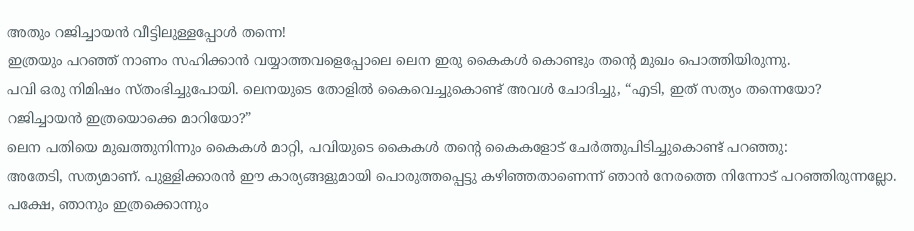അതും റജിച്ചായൻ വീട്ടിലുള്ളപ്പോൾ തന്നെ!
ഇത്രയും പറഞ്ഞ് നാണം സഹിക്കാൻ വയ്യാത്തവളെപ്പോലെ ലെന ഇരു കൈകൾ കൊണ്ടും തന്റെ മുഖം പൊത്തിയിരുന്നു.
പവി ഒരു നിമിഷം സ്തംഭിച്ചുപോയി. ലെനയുടെ തോളിൽ കൈവെച്ചുകൊണ്ട് അവൾ ചോദിച്ചു, “എടി, ഇത് സത്യം തന്നെയോ? റജിച്ചായൻ ഇത്രയൊക്കെ മാറിയോ?”
ലെന പതിയെ മുഖത്തുനിന്നും കൈകൾ മാറ്റി, പവിയുടെ കൈകൾ തന്റെ കൈകളോട് ചേർത്തുപിടിച്ചുകൊണ്ട് പറഞ്ഞു:
അതേടി, സത്യമാണ്. പുള്ളിക്കാരൻ ഈ കാര്യങ്ങളുമായി പൊരുത്തപ്പെട്ടു കഴിഞ്ഞതാണെന്ന് ഞാൻ നേരത്തെ നിന്നോട് പറഞ്ഞിരുന്നല്ലോ. പക്ഷേ, ഞാനും ഇത്രക്കൊന്നും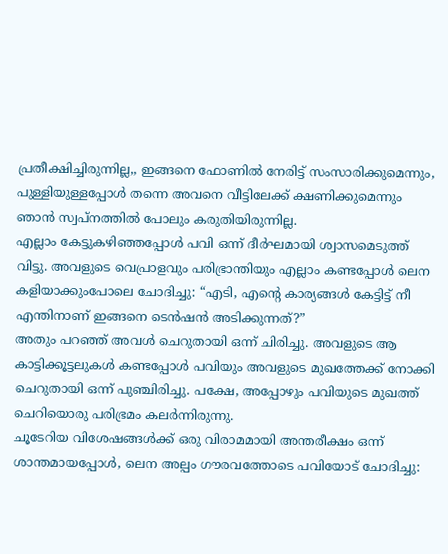പ്രതീക്ഷിച്ചിരുന്നില്ല,, ഇങ്ങനെ ഫോണിൽ നേരിട്ട് സംസാരിക്കുമെന്നും, പുള്ളിയുള്ളപ്പോൾ തന്നെ അവനെ വീട്ടിലേക്ക് ക്ഷണിക്കുമെന്നും ഞാൻ സ്വപ്നത്തിൽ പോലും കരുതിയിരുന്നില്ല.
എല്ലാം കേട്ടുകഴിഞ്ഞപ്പോൾ പവി ഒന്ന് ദീർഘമായി ശ്വാസമെടുത്ത് വിട്ടു. അവളുടെ വെപ്രാളവും പരിഭ്രാന്തിയും എല്ലാം കണ്ടപ്പോൾ ലെന കളിയാക്കുംപോലെ ചോദിച്ചു: “എടി, എന്റെ കാര്യങ്ങൾ കേട്ടിട്ട് നീ എന്തിനാണ് ഇങ്ങനെ ടെൻഷൻ അടിക്കുന്നത്?”
അതും പറഞ്ഞ് അവൾ ചെറുതായി ഒന്ന് ചിരിച്ചു. അവളുടെ ആ കാട്ടിക്കൂട്ടലുകൾ കണ്ടപ്പോൾ പവിയും അവളുടെ മുഖത്തേക്ക് നോക്കി ചെറുതായി ഒന്ന് പുഞ്ചിരിച്ചു. പക്ഷേ, അപ്പോഴും പവിയുടെ മുഖത്ത് ചെറിയൊരു പരിഭ്രമം കലർന്നിരുന്നു.
ചൂടേറിയ വിശേഷങ്ങൾക്ക് ഒരു വിരാമമായി അന്തരീക്ഷം ഒന്ന് ശാന്തമായപ്പോൾ, ലെന അല്പം ഗൗരവത്തോടെ പവിയോട് ചോദിച്ചു: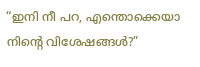“ഇനി നീ പറ, എന്തൊക്കെയാ നിന്റെ വിശേഷങ്ങൾ?”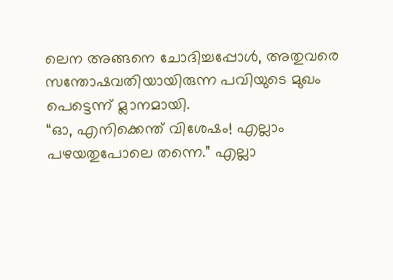ലെന അങ്ങനെ ചോദിച്ചപ്പോൾ, അതുവരെ സന്തോഷവതിയായിരുന്ന പവിയുടെ മുഖം പെട്ടെന്ന് മ്ലാനമായി.
“ഓ, എനിക്കെന്ത് വിശേഷം! എല്ലാം പഴയതുപോലെ തന്നെ.” എല്ലാ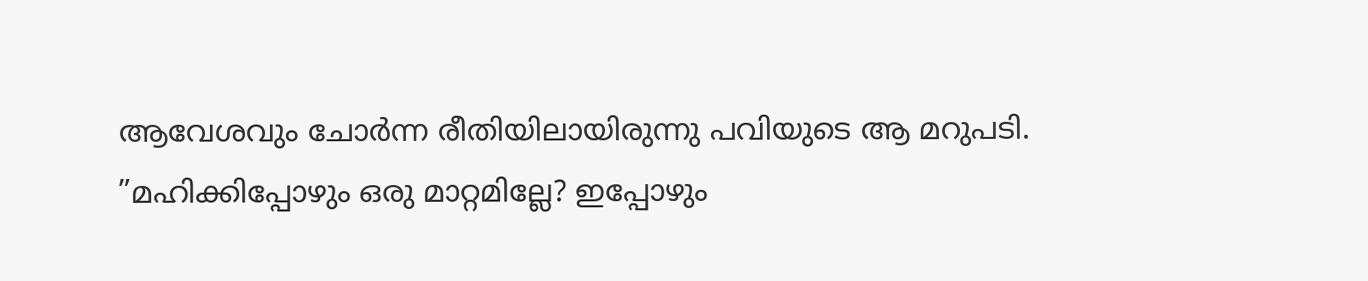ആവേശവും ചോർന്ന രീതിയിലായിരുന്നു പവിയുടെ ആ മറുപടി.
”മഹിക്കിപ്പോഴും ഒരു മാറ്റമില്ലേ? ഇപ്പോഴും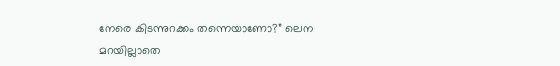നേരെ കിടന്നുറക്കം തന്നെയാണോ?” ലെന മറയില്ലാതെ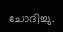ചോദിച്ചു.